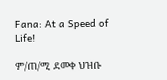Fana: At a Speed of Life!

ም/ጠ/ሚ ደመቀ ህዝቡ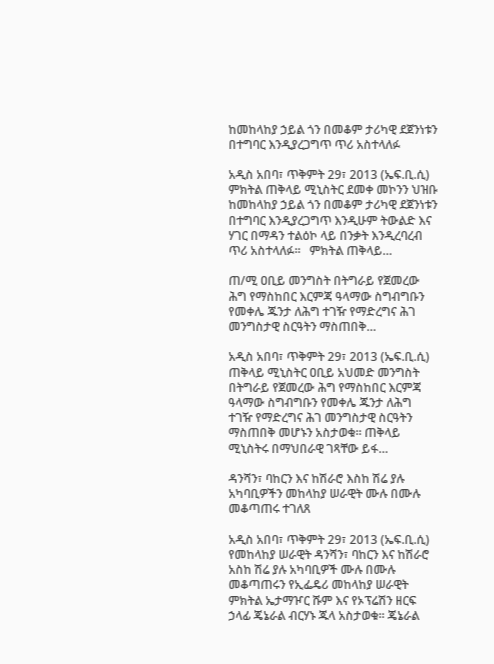ከመከላከያ ኃይል ጎን በመቆም ታሪካዊ ደጀንነቱን በተግባር እንዲያረጋግጥ ጥሪ አስተላለፉ

አዲስ አበባ፣ ጥቅምት 29፣ 2013 (ኤፍ.ቢ.ሲ) ምክትል ጠቅላይ ሚኒስትር ደመቀ መኮንን ህዝቡ ከመከላከያ ኃይል ጎን በመቆም ታሪካዊ ደጀንነቱን በተግባር እንዲያረጋግጥ እንዲሁም ትውልድ እና ሃገር በማዳን ተልዕኮ ላይ በንቃት እንዲረባረብ ጥሪ አስተላለፉ፡፡   ምክትል ጠቅላይ…

ጠ/ሚ ዐቢይ መንግስት በትግራይ የጀመረው ሕግ የማስከበር እርምጃ ዓላማው ስግብግቡን የመቀሌ ጁንታ ለሕግ ተገዥ የማድረግና ሕገ መንግስታዊ ስርዓትን ማስጠበቅ…

አዲስ አበባ፣ ጥቅምት 29፣ 2013 (ኤፍ.ቢ.ሲ) ጠቅላይ ሚኒስትር ዐቢይ አህመድ መንግስት በትግራይ የጀመረው ሕግ የማስከበር እርምጃ ዓላማው ስግብግቡን የመቀሌ ጁንታ ለሕግ ተገዥ የማድረግና ሕገ መንግስታዊ ስርዓትን ማስጠበቅ መሆኑን አስታወቁ። ጠቅላይ ሚኒስትሩ በማህበራዊ ገጻቸው ይፋ…

ዳንሻን፣ ባከርን እና ከሽራሮ እስከ ሽሬ ያሉ አካባቢዎችን መከላከያ ሠራዊት ሙሉ በሙሉ መቆጣጠሩ ተገለጸ

አዲስ አበባ፣ ጥቅምት 29፣ 2013 (ኤፍ.ቢ.ሲ) የመከላከያ ሠራዊት ዳንሻን፣ ባከርን እና ከሽራሮ አስከ ሽሬ ያሉ አካባቢዎች ሙሉ በሙሉ መቆጣጠሩን የኢፌዴሪ መከላከያ ሠራዊት ምክትል ኤታማዦር ሹም እና የኦፕሬሽን ዘርፍ ኃላፊ ጄኔራል ብርሃኑ ጁላ አስታወቁ። ጄኔራል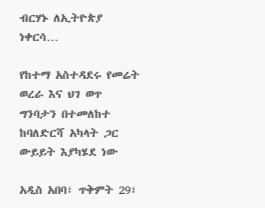ብርሃኑ ለኢትዮጵያ ነቀርሳ…

የከተማ አስተዳደሩ የመሬት ወረራ እና ህገ ወጥ ግንባታን በተመለከተ ከባለድርሻ አካላት ጋር ውይይት እያካሄደ ነው

አዲስ አበባ፣ ጥቅምት 29፣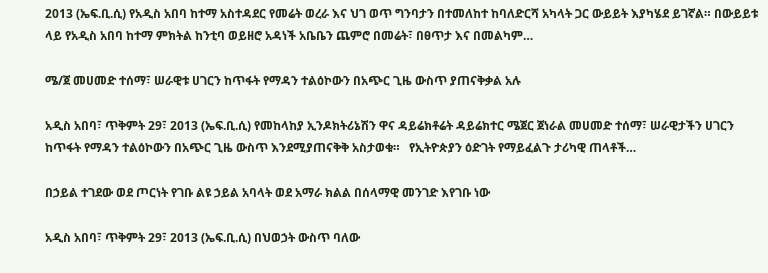2013 (ኤፍ.ቢ.ሲ) የአዲስ አበባ ከተማ አስተዳደር የመሬት ወረራ እና ህገ ወጥ ግንባታን በተመለከተ ከባለድርሻ አካላት ጋር ውይይት እያካሄደ ይገኛል። በውይይቱ ላይ የአዲስ አበባ ከተማ ምክትል ከንቲባ ወይዘሮ አዳነች አቤቤን ጨምሮ በመሬት፣ በፀጥታ እና በመልካም…

ሜ/ጀ መሀመድ ተሰማ፣ ሠራዊቱ ሀገርን ከጥፋት የማዳን ተልዕኮውን በአጭር ጊዜ ውስጥ ያጠናቅቃል አሉ

አዲስ አበባ፣ ጥቅምት 29፣ 2013 (ኤፍ.ቢ.ሲ) የመከላከያ ኢንዶክትሪኔሽን ዋና ዳይሬክቶሬት ዳይሬክተር ሜጀር ጀነራል መሀመድ ተሰማ፣ ሠራዊታችን ሀገርን ከጥፋት የማዳን ተልዕኮውን በአጭር ጊዜ ውስጥ እንደሚያጠናቅቅ አስታወቁ።   የኢትዮጵያን ዕድገት የማይፈልጉ ታሪካዊ ጠላቶች…

በኃይል ተገደው ወደ ጦርነት የገቡ ልዩ ኃይል አባላት ወደ አማራ ክልል በሰላማዊ መንገድ እየገቡ ነው

አዲስ አበባ፣ ጥቅምት 29፣ 2013 (ኤፍ.ቢ.ሲ) በህወኃት ውስጥ ባለው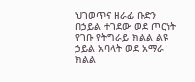ህገወጥና ዘራፊ ቡድን በኃይል ተገደው ወደ ጦርነት የገቡ የትግራይ ክልል ልዩ ኃይል አባላት ወደ አማራ ክልል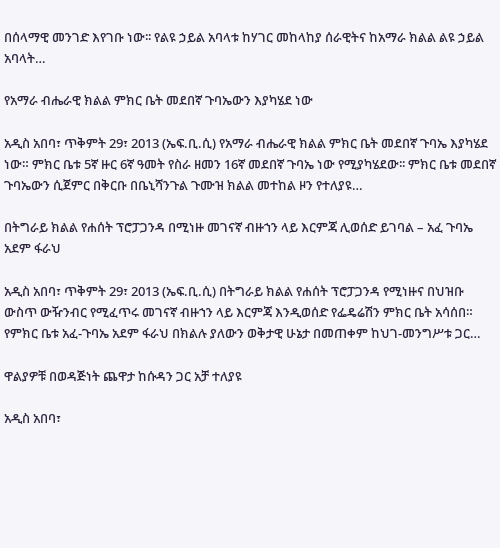በሰላማዊ መንገድ እየገቡ ነው፡፡ የልዩ ኃይል አባላቱ ከሃገር መከላከያ ሰራዊትና ከአማራ ክልል ልዩ ኃይል አባላት…

የአማራ ብሔራዊ ክልል ምክር ቤት መደበኛ ጉባኤውን እያካሄደ ነው

አዲስ አበባ፣ ጥቅምት 29፣ 2013 (ኤፍ.ቢ.ሲ) የአማራ ብሔራዊ ክልል ምክር ቤት መደበኛ ጉባኤ እያካሄደ ነው። ምክር ቤቱ 5ኛ ዙር 6ኛ ዓመት የስራ ዘመን 16ኛ መደበኛ ጉባኤ ነው የሚያካሄደው፡፡ ምክር ቤቱ መደበኛ ጉባኤውን ሲጀምር በቅርቡ በቤኒሻንጉል ጉሙዝ ክልል መተከል ዞን የተለያዩ…

በትግራይ ክልል የሐሰት ፕሮፓጋንዳ በሚነዙ መገናኛ ብዙኀን ላይ እርምጃ ሊወሰድ ይገባል – አፈ ጉባኤ አደም ፋራህ

አዲስ አበባ፣ ጥቅምት 29፣ 2013 (ኤፍ.ቢ.ሲ) በትግራይ ክልል የሐሰት ፕሮፓጋንዳ የሚነዙና በህዝቡ ውስጥ ውዥንብር የሚፈጥሩ መገናኛ ብዙኀን ላይ እርምጃ እንዲወሰድ የፌዴሬሽን ምክር ቤት አሳሰበ። የምክር ቤቱ አፈ-ጉባኤ አደም ፋራህ በክልሉ ያለውን ወቅታዊ ሁኔታ በመጠቀም ከህገ-መንግሥቱ ጋር…

ዋልያዎቹ በወዳጅነት ጨዋታ ከሱዳን ጋር አቻ ተለያዩ

አዲስ አበባ፣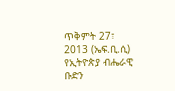ጥቅምት 27፣ 2013 (ኤፍ.ቢ.ሲ) የኢትዮጵያ ብሔራዊ ቡድን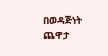በወዳጅነት ጨዋታ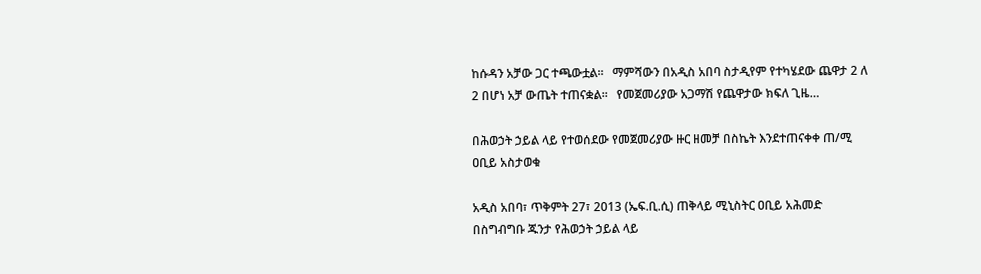ከሱዳን አቻው ጋር ተጫውቷል፡፡   ማምሻውን በአዲስ አበባ ስታዲየም የተካሄደው ጨዋታ 2 ለ 2 በሆነ አቻ ውጤት ተጠናቋል፡፡   የመጀመሪያው አጋማሽ የጨዋታው ክፍለ ጊዜ…

በሕወኃት ኃይል ላይ የተወሰደው የመጀመሪያው ዙር ዘመቻ በስኬት እንደተጠናቀቀ ጠ/ሚ ዐቢይ አስታወቁ

አዲስ አበባ፣ ጥቅምት 27፣ 2013 (ኤፍ.ቢ.ሲ) ጠቅላይ ሚኒስትር ዐቢይ አሕመድ በስግብግቡ ጁንታ የሕወኃት ኃይል ላይ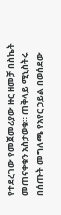የተደረገው የመጀመሪያው ዙር ዘመቻ በስኬት መጠናቀቁን አስታወቁ። ጠቅላይ ሚኒስትሩ በሰጡት መግለጫ የአየር ኃይል በወሰደው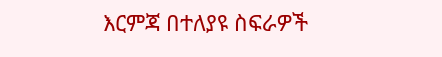እርምጃ በተለያዩ ስፍራዎች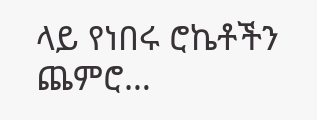ላይ የነበሩ ሮኬቶችን ጨምሮ…